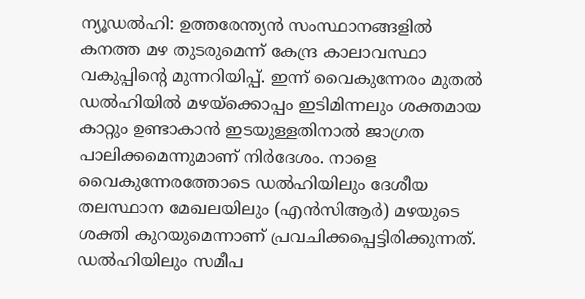ന്യൂഡൽഹി: ഉത്തരേന്ത്യൻ സംസ്ഥാനങ്ങളിൽ കനത്ത മഴ തുടരുമെന്ന് കേന്ദ്ര കാലാവസ്ഥാ വകുപ്പിന്റെ മുന്നറിയിപ്പ്. ഇന്ന് വൈകുന്നേരം മുതൽ ഡൽഹിയിൽ മഴയ്ക്കൊപ്പം ഇടിമിന്നലും ശക്തമായ കാറ്റും ഉണ്ടാകാൻ ഇടയുള്ളതിനാൽ ജാഗ്രത പാലിക്കമെന്നുമാണ് നിർദേശം. നാളെ വൈകുന്നേരത്തോടെ ഡൽഹിയിലും ദേശീയ തലസ്ഥാന മേഖലയിലും (എൻസിആർ) മഴയുടെ ശക്തി കുറയുമെന്നാണ് പ്രവചിക്കപ്പെട്ടിരിക്കുന്നത്.
ഡൽഹിയിലും സമീപ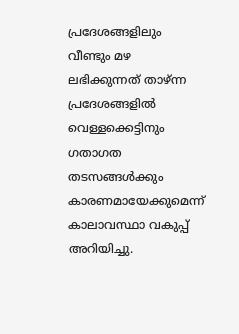പ്രദേശങ്ങളിലും വീണ്ടും മഴ ലഭിക്കുന്നത് താഴ്ന്ന പ്രദേശങ്ങളിൽ വെള്ളക്കെട്ടിനും ഗതാഗത തടസങ്ങൾക്കും കാരണമായേക്കുമെന്ന് കാലാവസ്ഥാ വകുപ്പ് അറിയിച്ചു.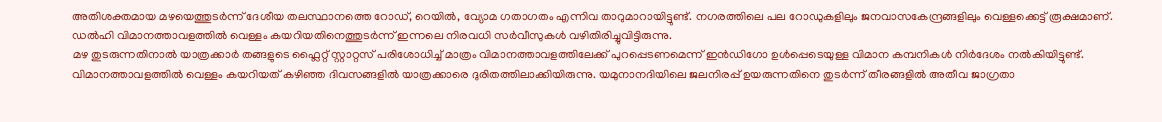അതിശക്തമായ മഴയെത്തുടർന്ന് ദേശീയ തലസ്ഥാനത്തെ റോഡ്, റെയിൽ, വ്യോമ ഗതാഗതം എന്നിവ താറുമാറായിട്ടുണ്ട്. നഗരത്തിലെ പല റോഡുകളിലും ജനവാസകേന്ദ്രങ്ങളിലും വെള്ളക്കെട്ട് രൂക്ഷമാണ്. ഡൽഹി വിമാനത്താവളത്തിൽ വെള്ളം കയറിയതിനെത്തുടർന്ന് ഇന്നലെ നിരവധി സർവീസുകൾ വഴിതിരിച്ചുവിട്ടിരുന്നു.
മഴ തുടരുന്നതിനാൽ യാത്രക്കാർ തങ്ങളുടെ ഫ്ലൈറ്റ് സ്റ്റാറ്റസ് പരിശോധിച്ച് മാത്രം വിമാനത്താവളത്തിലേക്ക് പുറപ്പെടണമെന്ന് ഇൻഡിഗോ ഉൾപ്പെടെയുള്ള വിമാന കമ്പനികൾ നിർദേശം നൽകിയിട്ടുണ്ട്. വിമാനത്താവളത്തിൽ വെള്ളം കയറിയത് കഴിഞ്ഞ ദിവസങ്ങളിൽ യാത്രക്കാരെ ദുരിതത്തിലാക്കിയിരുന്നു. യമുനാനദിയിലെ ജലനിരപ്പ് ഉയരുന്നതിനെ തുടർന്ന് തീരങ്ങളിൽ അതീവ ജാഗ്രതാ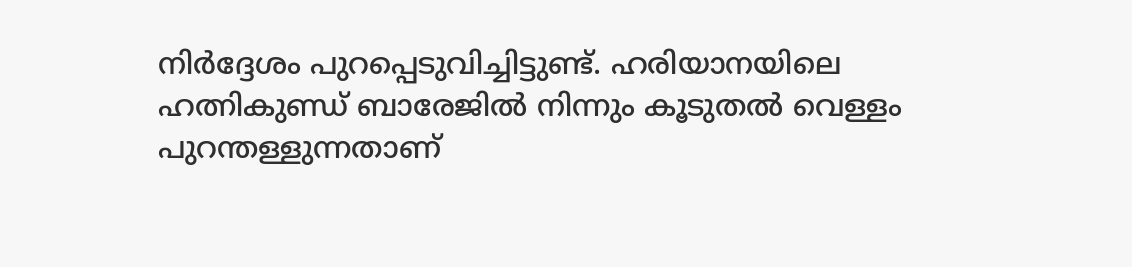നിർദ്ദേശം പുറപ്പെടുവിച്ചിട്ടുണ്ട്. ഹരിയാനയിലെ ഹത്നികുണ്ഡ് ബാരേജിൽ നിന്നും കൂടുതൽ വെള്ളം പുറന്തള്ളുന്നതാണ്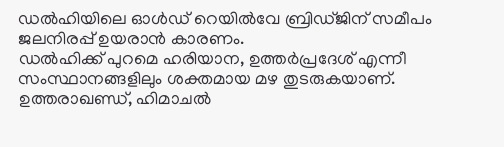ഡൽഹിയിലെ ഓൾഡ് റെയിൽവേ ബ്രിഡ്ജിന് സമീപം ജലനിരപ്പ് ഉയരാൻ കാരണം.
ഡൽഹിക്ക് പുറമെ ഹരിയാന, ഉത്തർപ്രദേശ് എന്നീ സംസ്ഥാനങ്ങളിലും ശക്തമായ മഴ തുടരുകയാണ്. ഉത്തരാഖണ്ഡ്, ഹിമാചൽ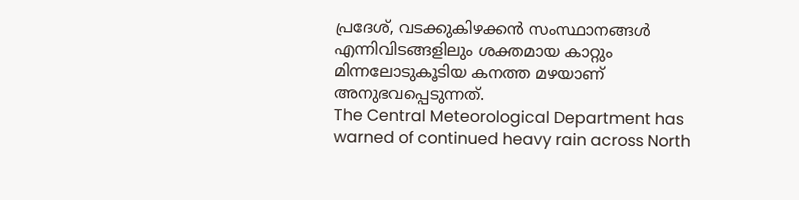പ്രദേശ്, വടക്കുകിഴക്കൻ സംസ്ഥാനങ്ങൾ എന്നിവിടങ്ങളിലും ശക്തമായ കാറ്റും മിന്നലോടുകൂടിയ കനത്ത മഴയാണ് അനുഭവപ്പെടുന്നത്.
The Central Meteorological Department has warned of continued heavy rain across North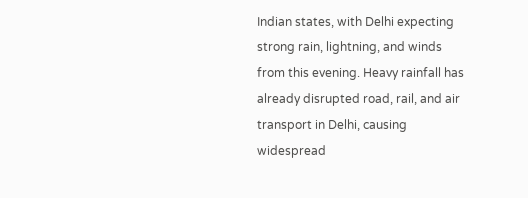Indian states, with Delhi expecting strong rain, lightning, and winds from this evening. Heavy rainfall has already disrupted road, rail, and air transport in Delhi, causing widespread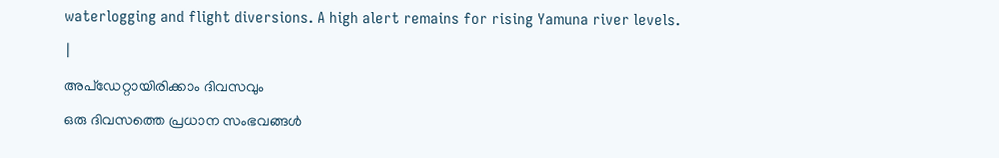waterlogging and flight diversions. A high alert remains for rising Yamuna river levels.
|
അപ്ഡേറ്റായിരിക്കാം ദിവസവും
ഒരു ദിവസത്തെ പ്രധാന സംഭവങ്ങൾ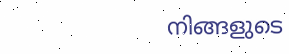നിങ്ങളുടെ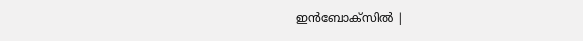ഇൻബോക്സിൽ |